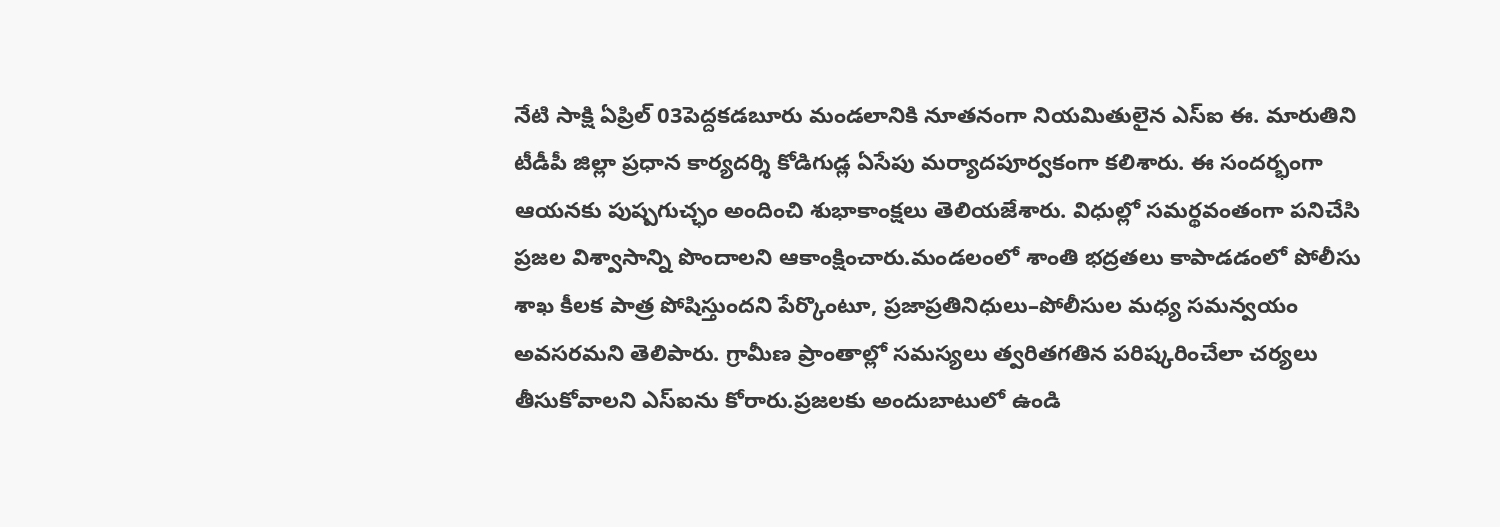నేటి సాక్షి ఏప్రిల్ 03పెద్దకడబూరు మండలానికి నూతనంగా నియమితులైన ఎస్ఐ ఈ. మారుతిని టీడీపీ జిల్లా ప్రధాన కార్యదర్శి కోడిగుడ్ల ఏసేపు మర్యాదపూర్వకంగా కలిశారు. ఈ సందర్భంగా ఆయనకు పుష్పగుచ్ఛం అందించి శుభాకాంక్షలు తెలియజేశారు. విధుల్లో సమర్థవంతంగా పనిచేసి ప్రజల విశ్వాసాన్ని పొందాలని ఆకాంక్షించారు.మండలంలో శాంతి భద్రతలు కాపాడడంలో పోలీసు శాఖ కీలక పాత్ర పోషిస్తుందని పేర్కొంటూ, ప్రజాప్రతినిధులు–పోలీసుల మధ్య సమన్వయం అవసరమని తెలిపారు. గ్రామీణ ప్రాంతాల్లో సమస్యలు త్వరితగతిన పరిష్కరించేలా చర్యలు తీసుకోవాలని ఎస్ఐను కోరారు.ప్రజలకు అందుబాటులో ఉండి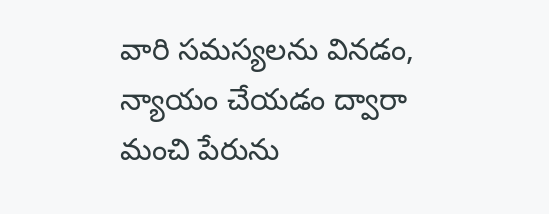వారి సమస్యలను వినడం, న్యాయం చేయడం ద్వారా మంచి పేరును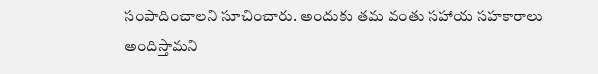సంపాదించాలని సూచించారు. అందుకు తమ వంతు సహాయ సహకారాలు అందిస్తామని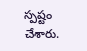స్పష్టం చేశారు.